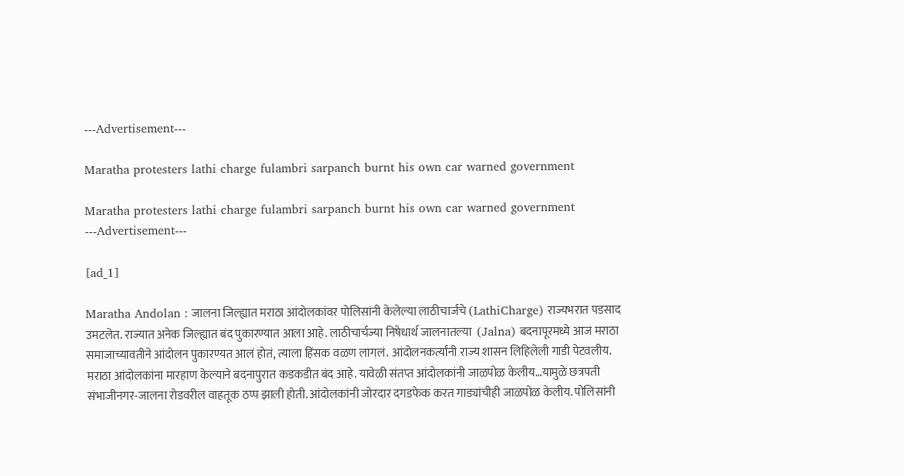---Advertisement---

Maratha protesters lathi charge fulambri sarpanch burnt his own car warned government

Maratha protesters lathi charge fulambri sarpanch burnt his own car warned government
---Advertisement---

[ad_1]

Maratha Andolan : जालना जिल्ह्यात मराठा आंदोलकांवर पोलिसांनी केलेल्या लाठीचार्जचे (LathiCharge) राज्यभरात पडसाद उमटलेत. राज्यात अनेक जिल्ह्यात बंद पुकारण्यात आला आहे. लाठीचार्चज्या निषेधार्थ जालनातल्या  (Jalna) बदनापूरमध्ये आज मराठा समाजाच्यावतीने आंदोलन पुकारण्यत आलं होतं, त्याला हिंसक वळण लागलं. आंदोलनकर्त्यांनी राज्य शासन लिहिलेली गाडी पेटवलीय. मराठा आंदोलकांना मारहाण केल्याने बदनापुरात कडकडीत बंद आहे. यावेळी संतप्त आंदोलकांनी जाळपोळ केलीय…यामुळे छत्रपती संभाजीनगर-जालना रोडवरील वाहतूक ठप्प झाली होती. आंदोलकांनी जोरदार दगडफेक करत गाड्यांचीही जाळपोळ केलीय. पोलिसांनी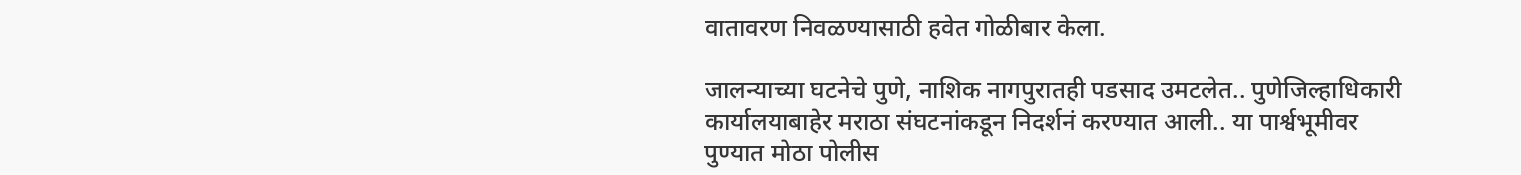वातावरण निवळण्यासाठी हवेत गोळीबार केला.

जालन्याच्या घटनेचे पुणे, नाशिक नागपुरातही पडसाद उमटलेत.. पुणेजिल्हाधिकारी कार्यालयाबाहेर मराठा संघटनांकडून निदर्शनं करण्यात आली.. या पार्श्वभूमीवर पुण्यात मोठा पोलीस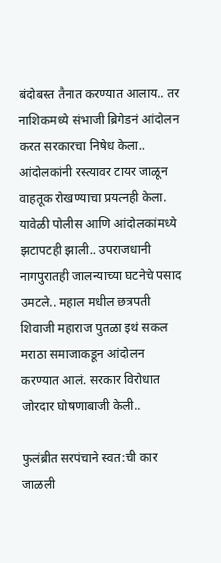बंदोबस्त तैनात करण्यात आलाय.. तर नाशिकमध्ये संभाजी ब्रिगेडनं आंदोलन करत सरकारचा निषेध केला.. आंदोलकांनी रस्त्यावर टायर जाळून वाहतूक रोखण्याचा प्रयत्नही केला. यावेळी पोलीस आणि आंदोलकांमध्ये झटापटही झाली.. उपराजधानी नागपुरातही जालन्याच्या घटनेचे पसाद उमटले.. महाल मधील छत्रपती शिवाजी महाराज पुतळा इथं सकल मराठा समाजाकडून आंदोलन करण्यात आलं. सरकार विरोधात जोरदार घोषणाबाजी केली..

फुलंब्रीत सरपंचाने स्वत:ची कार जाळली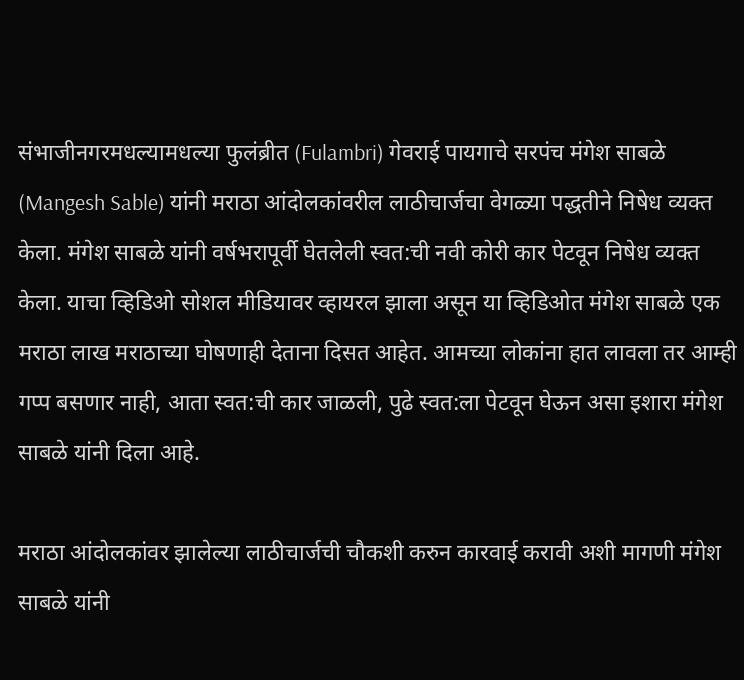संभाजीनगरमधल्यामधल्या फुलंब्रीत (Fulambri) गेवराई पायगाचे सरपंच मंगेश साबळे (Mangesh Sable) यांनी मराठा आंदोलकांवरील लाठीचार्जचा वेगळ्या पद्धतीने निषेध व्यक्त केला. मंगेश साबळे यांनी वर्षभरापूर्वी घेतलेली स्वत:ची नवी कोरी कार पेटवून निषेध व्यक्त केला. याचा व्हिडिओ सोशल मीडियावर व्हायरल झाला असून या व्हिडिओत मंगेश साबळे एक मराठा लाख मराठाच्या घोषणाही देताना दिसत आहेत. आमच्या लोकांना हात लावला तर आम्ही गप्प बसणार नाही, आता स्वत:ची कार जाळली, पुढे स्वत:ला पेटवून घेऊन असा इशारा मंगेश साबळे यांनी दिला आहे.

मराठा आंदोलकांवर झालेल्या लाठीचार्जची चौकशी करुन कारवाई करावी अशी मागणी मंगेश साबळे यांनी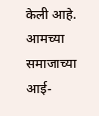केली आहे. आमच्या समाजाच्या आई-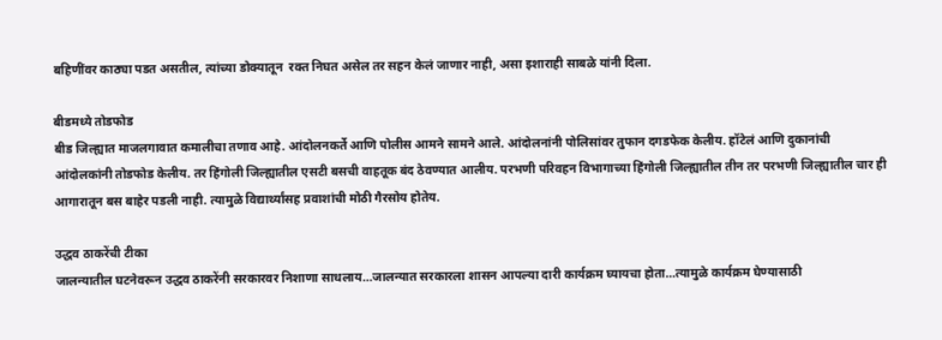बहिणींवर काठ्या पडत असतील, त्यांच्या डोक्यातून  रक्त निघत असेल तर सहन केलं जाणार नाही, असा इशाराही साबळे यांनी दिला.

बीडमध्ये तोडफोड
बीड जिल्ह्यात माजलगावात कमालीचा तणाव आहे. आंदोलनकर्ते आणि पोलीस आमने सामने आले. आंदोलनांनी पोलिसांवर तुफान दगडफेक केलीय. हॉटेलं आणि दुकानांची आंदोलकांनी तोडफोड केलीय. तर हिंगोली जिल्ह्यातील एसटी बसची वाहतूक बंद ठेवण्यात आलीय. परभणी परिवहन विभागाच्या हिंगोली जिल्ह्यातील तीन तर परभणी जिल्ह्यातील चार ही आगारातून बस बाहेर पडली नाही. त्यामुळे विद्यार्थ्यांसह प्रवाशांची मोठी गैरसोय होतेय.

उद्धव ठाकरेंची टीका
जालन्यातील घटनेवरून उद्धव ठाकरेंनी सरकारवर निशाणा साधलाय…जालन्यात सरकारला शासन आपल्या दारी कार्यक्रम घ्यायचा होता…त्यामुळे कार्यक्रम घेण्यासाठी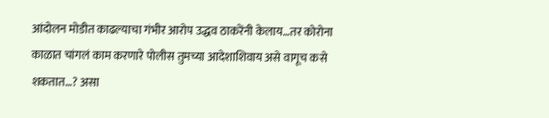आंदोलन मोडीत काढल्याचा गंभीर आरोप उद्धव ठाकरेंनी केलाय…तर कोरोना काळात चांगलं काम करणारे पोलीस तुमच्या आदेशाशिवाय असे वागूच कसे शकतात…? असा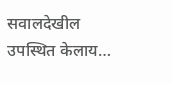सवालदेखील उपस्थित केलाय…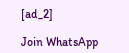[ad_2]

Join WhatsApp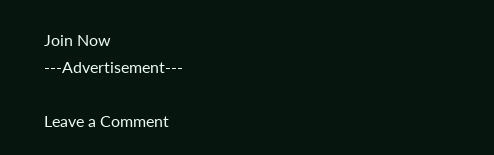Join Now
---Advertisement---

Leave a Comment